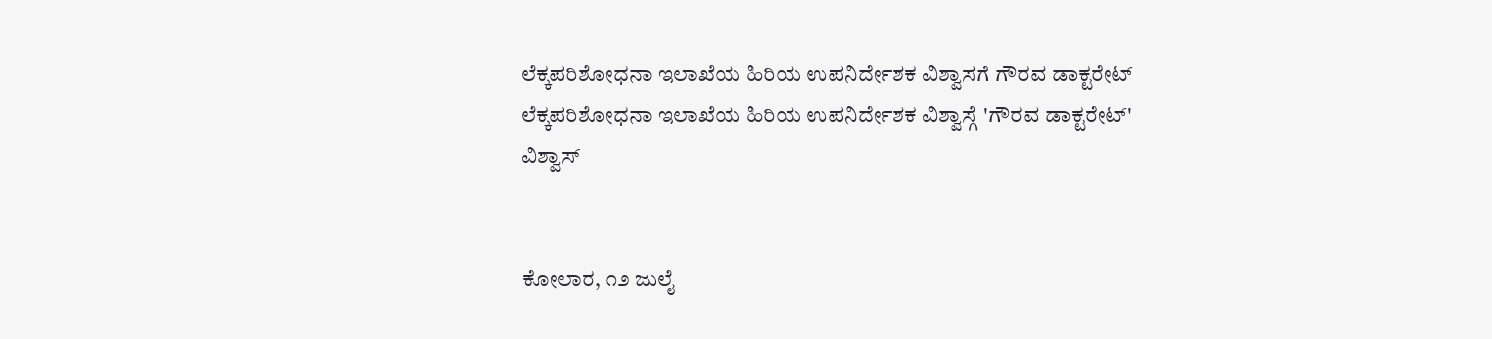ಲೆಕ್ಕಪರಿಶೋಧನಾ ಇಲಾಖೆಯ ಹಿರಿಯ ಉಪನಿರ್ದೇಶಕ ವಿಶ್ವಾಸಗೆ ಗೌರವ ಡಾಕ್ಟರೇಟ್
ಲೆಕ್ಕಪರಿಶೋಧನಾ ಇಲಾಖೆಯ ಹಿರಿಯ ಉಪನಿರ್ದೇಶಕ ವಿಶ್ವಾಸ್ಗೆ 'ಗೌರವ ಡಾಕ್ಟರೇಟ್'
ವಿಶ್ವಾಸ್


ಕೋಲಾರ, ೧೨ ಜುಲೈ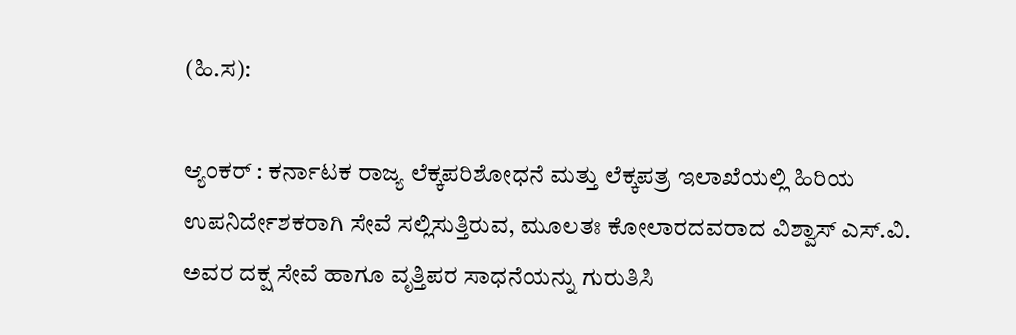(ಹಿ.ಸ):

ಆ್ಯಂಕರ್ : ಕರ್ನಾಟಕ ರಾಜ್ಯ ಲೆಕ್ಕಪರಿಶೋಧನೆ ಮತ್ತು ಲೆಕ್ಕಪತ್ರ ಇಲಾಖೆಯಲ್ಲಿ ಹಿರಿಯ ಉಪನಿರ್ದೇಶಕರಾಗಿ ಸೇವೆ ಸಲ್ಲಿಸುತ್ತಿರುವ, ಮೂಲತಃ ಕೋಲಾರದವರಾದ ವಿಶ್ವಾಸ್ ಎಸ್.ವಿ. ಅವರ ದಕ್ಷ ಸೇವೆ ಹಾಗೂ ವೃತ್ತಿಪರ ಸಾಧನೆಯನ್ನು ಗುರುತಿಸಿ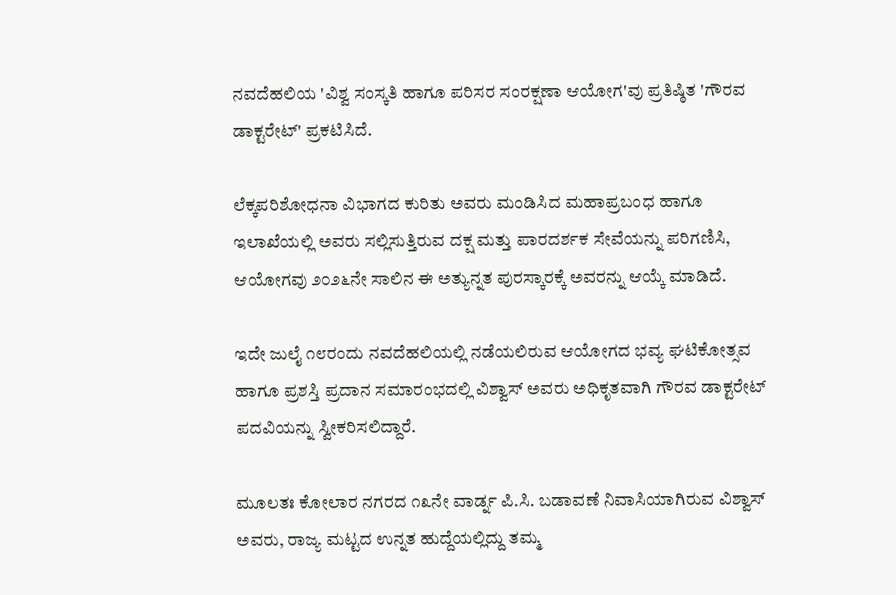ನವದೆಹಲಿಯ 'ವಿಶ್ವ ಸಂಸ್ಕತಿ ಹಾಗೂ ಪರಿಸರ ಸಂರಕ್ಷಣಾ ಆಯೋಗ'ವು ಪ್ರತಿಷ್ಠಿತ 'ಗೌರವ ಡಾಕ್ಟರೇಟ್' ಪ್ರಕಟಿಸಿದೆ.

ಲೆಕ್ಕಪರಿಶೋಧನಾ ವಿಭಾಗದ ಕುರಿತು ಅವರು ಮಂಡಿಸಿದ ಮಹಾಪ್ರಬಂಧ ಹಾಗೂ ಇಲಾಖೆಯಲ್ಲಿ ಅವರು ಸಲ್ಲಿಸುತ್ತಿರುವ ದಕ್ಷ ಮತ್ತು ಪಾರದರ್ಶಕ ಸೇವೆಯನ್ನು ಪರಿಗಣಿಸಿ, ಆಯೋಗವು ೨೦೨೬ನೇ ಸಾಲಿನ ಈ ಅತ್ಯುನ್ನತ ಪುರಸ್ಕಾರಕ್ಕೆ ಅವರನ್ನು ಆಯ್ಕೆ ಮಾಡಿದೆ.

ಇದೇ ಜುಲೈ ೧೮ರಂದು ನವದೆಹಲಿಯಲ್ಲಿ ನಡೆಯಲಿರುವ ಆಯೋಗದ ಭವ್ಯ ಘಟಿಕೋತ್ಸವ ಹಾಗೂ ಪ್ರಶಸ್ತಿ ಪ್ರದಾನ ಸಮಾರಂಭದಲ್ಲಿ ವಿಶ್ವಾಸ್ ಅವರು ಅಧಿಕೃತವಾಗಿ ಗೌರವ ಡಾಕ್ಟರೇಟ್ ಪದವಿಯನ್ನು ಸ್ವೀಕರಿಸಲಿದ್ದಾರೆ.

ಮೂಲತಃ ಕೋಲಾರ ನಗರದ ೧೩ನೇ ವಾರ್ಡ್ನ ಪಿ.ಸಿ. ಬಡಾವಣೆ ನಿವಾಸಿಯಾಗಿರುವ ವಿಶ್ವಾಸ್ ಅವರು, ರಾಜ್ಯ ಮಟ್ಟದ ಉನ್ನತ ಹುದ್ದೆಯಲ್ಲಿದ್ದು ತಮ್ಮ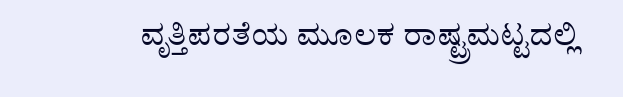ವೃತ್ತಿಪರತೆಯ ಮೂಲಕ ರಾಷ್ಟ್ರಮಟ್ಟದಲ್ಲಿ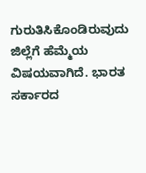ಗುರುತಿಸಿಕೊಂಡಿರುವುದು ಜಿಲ್ಲೆಗೆ ಹೆಮ್ಮೆಯ ವಿಷಯವಾಗಿದೆ. ಭಾರತ ಸರ್ಕಾರದ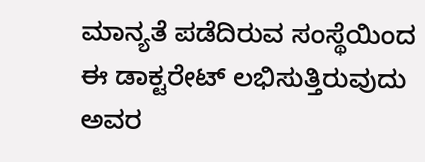ಮಾನ್ಯತೆ ಪಡೆದಿರುವ ಸಂಸ್ಥೆಯಿಂದ ಈ ಡಾಕ್ಟರೇಟ್ ಲಭಿಸುತ್ತಿರುವುದು ಅವರ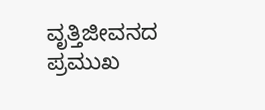ವೃತ್ತಿಜೀವನದ ಪ್ರಮುಖ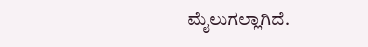ಮೈಲುಗಲ್ಲಾಗಿದೆ.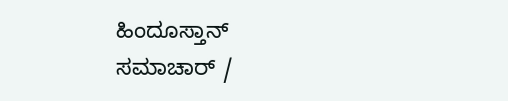ಹಿಂದೂಸ್ತಾನ್ ಸಮಾಚಾರ್ /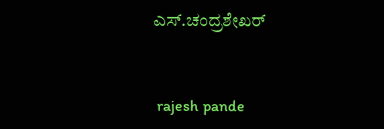ಎಸ್.ಚಂದ್ರಶೇಖರ್


 rajesh pande